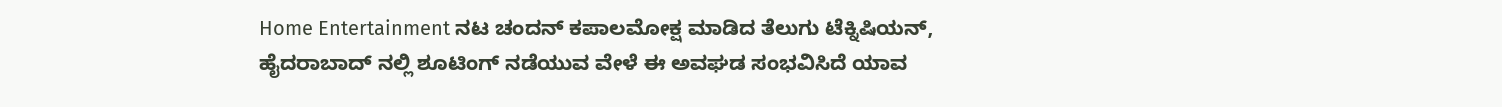Home Entertainment ನಟ ಚಂದನ್ ಕಪಾಲಮೋಕ್ಷ ಮಾಡಿದ ತೆಲುಗು ಟೆಕ್ನಿಷಿಯನ್, ಹೈದರಾಬಾದ್ ನಲ್ಲಿ ಶೂಟಿಂಗ್ ನಡೆಯುವ ವೇಳೆ ಈ ಅವಘಡ ಸಂಭವಿಸಿದೆ ಯಾವ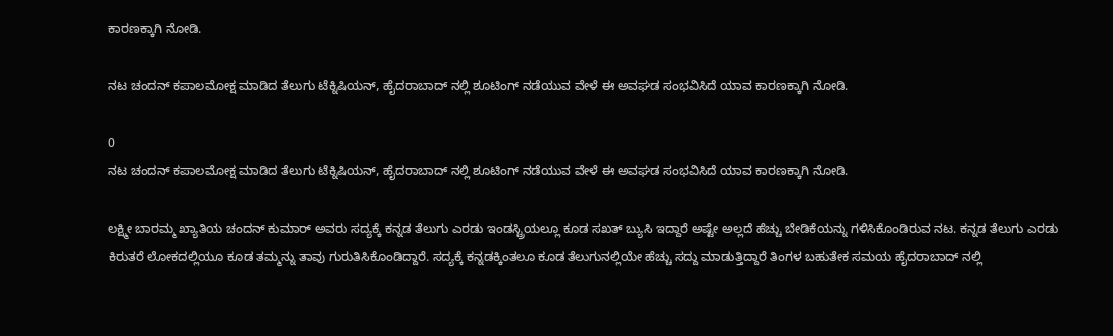ಕಾರಣಕ್ಕಾಗಿ ನೋಡಿ.

ನಟ ಚಂದನ್ ಕಪಾಲಮೋಕ್ಷ ಮಾಡಿದ ತೆಲುಗು ಟೆಕ್ನಿಷಿಯನ್, ಹೈದರಾಬಾದ್ ನಲ್ಲಿ ಶೂಟಿಂಗ್ ನಡೆಯುವ ವೇಳೆ ಈ ಅವಘಡ ಸಂಭವಿಸಿದೆ ಯಾವ ಕಾರಣಕ್ಕಾಗಿ ನೋಡಿ.

0
ನಟ ಚಂದನ್ ಕಪಾಲಮೋಕ್ಷ ಮಾಡಿದ ತೆಲುಗು ಟೆಕ್ನಿಷಿಯನ್, ಹೈದರಾಬಾದ್ ನಲ್ಲಿ ಶೂಟಿಂಗ್ ನಡೆಯುವ ವೇಳೆ ಈ ಅವಘಡ ಸಂಭವಿಸಿದೆ ಯಾವ ಕಾರಣಕ್ಕಾಗಿ ನೋಡಿ.

ಲಕ್ಷ್ಮೀ ಬಾರಮ್ಮ ಖ್ಯಾತಿಯ ಚಂದನ್ ಕುಮಾರ್ ಅವರು ಸದ್ಯಕ್ಕೆ ಕನ್ನಡ ತೆಲುಗು ಎರಡು ಇಂಡಸ್ಟ್ರಿಯಲ್ಲೂ ಕೂಡ ಸಖತ್ ಬ್ಯುಸಿ ಇದ್ದಾರೆ ಅಷ್ಟೇ ಅಲ್ಲದೆ ಹೆಚ್ಚು ಬೇಡಿಕೆಯನ್ನು ಗಳಿಸಿಕೊಂಡಿರುವ ನಟ. ಕನ್ನಡ ತೆಲುಗು ಎರಡು ಕಿರುತರೆ ಲೋಕದಲ್ಲಿಯೂ ಕೂಡ ತಮ್ಮನ್ನು ತಾವು ಗುರುತಿಸಿಕೊಂಡಿದ್ದಾರೆ. ಸದ್ಯಕ್ಕೆ ಕನ್ನಡಕ್ಕಿಂತಲೂ ಕೂಡ ತೆಲುಗುನಲ್ಲಿಯೇ ಹೆಚ್ಚು ಸದ್ದು ಮಾಡುತ್ತಿದ್ದಾರೆ ತಿಂಗಳ ಬಹುತೇಕ ಸಮಯ ಹೈದರಾಬಾದ್ ನಲ್ಲಿ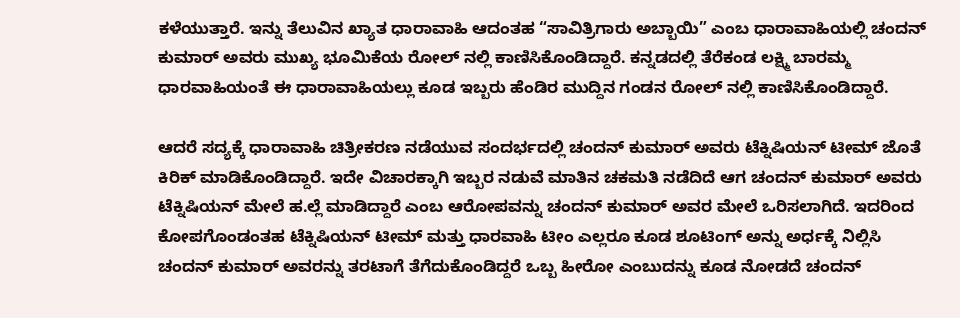ಕಳೆಯುತ್ತಾರೆ‌. ಇನ್ನು ತೆಲುವಿನ ಖ್ಯಾತ ಧಾರಾವಾಹಿ ಆದಂತಹ “ಸಾವಿತ್ರಿಗಾರು ಅಬ್ಬಾಯಿ” ಎಂಬ ಧಾರಾವಾಹಿಯಲ್ಲಿ ಚಂದನ್ ಕುಮಾರ್ ಅವರು ಮುಖ್ಯ ಭೂಮಿಕೆಯ ರೋಲ್ ನಲ್ಲಿ ಕಾಣಿಸಿಕೊಂಡಿದ್ದಾರೆ. ಕನ್ನಡದಲ್ಲಿ ತೆರೆಕಂಡ ಲಕ್ಷ್ಮಿ ಬಾರಮ್ಮ ಧಾರವಾಹಿಯಂತೆ ಈ ಧಾರಾವಾಹಿಯಲ್ಲು ಕೂಡ ಇಬ್ಬರು ಹೆಂಡಿರ ಮುದ್ದಿನ ಗಂಡನ ರೋಲ್ ನಲ್ಲಿ ಕಾಣಿಸಿಕೊಂಡಿದ್ದಾರೆ.

ಆದರೆ ಸದ್ಯಕ್ಕೆ ಧಾರಾವಾಹಿ ಚಿತ್ರೀಕರಣ ನಡೆಯುವ ಸಂದರ್ಭದಲ್ಲಿ ಚಂದನ್ ಕುಮಾರ್ ಅವರು ಟೆಕ್ನಿಷಿಯನ್ ಟೀಮ್ ಜೊತೆ ಕಿರಿಕ್ ಮಾಡಿಕೊಂಡಿದ್ದಾರೆ‌. ಇದೇ ವಿಚಾರಕ್ಕಾಗಿ ಇಬ್ಬರ ನಡುವೆ ಮಾತಿನ ಚಕಮತಿ ನಡೆದಿದೆ ಆಗ ಚಂದನ್ ಕುಮಾರ್ ಅವರು ಟೆಕ್ನಿಷಿಯನ್ ಮೇಲೆ ಹ.ಲ್ಲೆ ಮಾಡಿದ್ದಾರೆ ಎಂಬ ಆರೋಪವನ್ನು ಚಂದನ್ ಕುಮಾರ್ ಅವರ ಮೇಲೆ ಒರಿಸಲಾಗಿದೆ. ಇದರಿಂದ ಕೋಪಗೊಂಡಂತಹ ಟೆಕ್ನಿಷಿಯನ್ ಟೀಮ್ ಮತ್ತು ಧಾರವಾಹಿ ಟೀಂ ಎಲ್ಲರೂ ಕೂಡ ಶೂಟಿಂಗ್ ಅನ್ನು ಅರ್ಧಕ್ಕೆ ನಿಲ್ಲಿಸಿ ಚಂದನ್ ಕುಮಾರ್ ಅವರನ್ನು ತರಟಾಗೆ ತೆಗೆದುಕೊಂಡಿದ್ದರೆ ಒಬ್ಬ ಹೀರೋ ಎಂಬುದನ್ನು ಕೂಡ ನೋಡದೆ ಚಂದನ್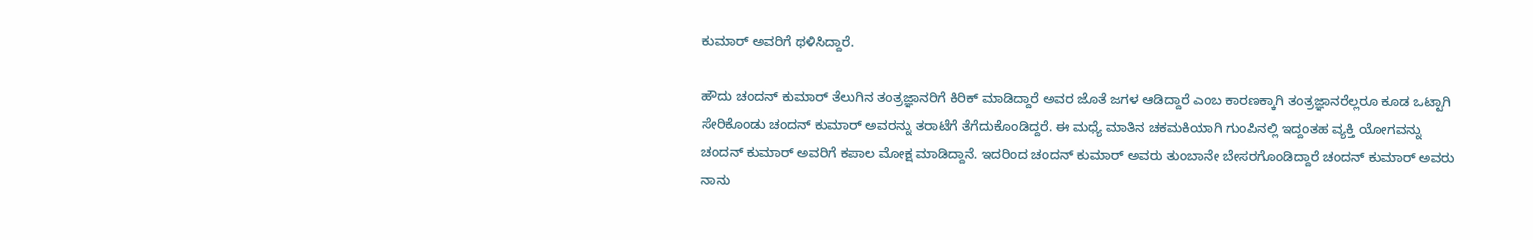ಕುಮಾರ್ ಅವರಿಗೆ ಥಳಿಸಿದ್ದಾರೆ.

ಹೌದು ಚಂದನ್ ಕುಮಾರ್ ತೆಲುಗಿನ ತಂತ್ರಜ್ಞಾನರಿಗೆ ಕಿರಿಕ್ ಮಾಡಿದ್ದಾರೆ ಅವರ ಜೊತೆ ಜಗಳ ಆಡಿದ್ದಾರೆ ಎಂಬ ಕಾರಣಕ್ಕಾಗಿ ತಂತ್ರಜ್ಞಾನರೆಲ್ಲರೂ ಕೂಡ ಒಟ್ಟಾಗಿ ಸೇರಿಕೊಂಡು ಚಂದನ್ ಕುಮಾರ್ ಅವರನ್ನು ತರಾಟೆಗೆ ತೆಗೆದುಕೊಂಡಿದ್ದರೆ. ಈ ಮಧ್ಯೆ ಮಾತಿನ ಚಕಮಕಿಯಾಗಿ ಗುಂಪಿನಲ್ಲಿ ಇದ್ದಂತಹ ವ್ಯಕ್ತಿ ಯೋಗವನ್ನು ಚಂದನ್ ಕುಮಾರ್ ಅವರಿಗೆ ಕಪಾಲ ಮೋಕ್ಷ ಮಾಡಿದ್ದಾನೆ. ಇದರಿಂದ ಚಂದನ್ ಕುಮಾರ್ ಅವರು ತುಂಬಾನೇ ಬೇಸರಗೊಂಡಿದ್ದಾರೆ ಚಂದನ್ ಕುಮಾರ್ ಅವರು ನಾನು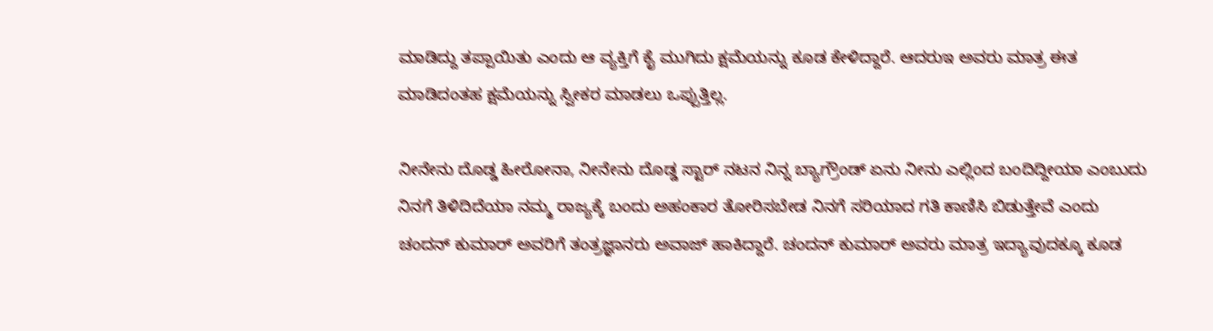ಮಾಡಿದ್ದು ತಪ್ಪಾಯಿತು ಎಂದು ಆ ವ್ಯಕ್ತಿಗೆ ಕೈ ಮುಗಿದು ಕ್ಷಮೆಯನ್ನು ಕೂಡ ಕೇಳಿದ್ದಾರೆ. ಆದರುಇ ಅವರು ಮಾತ್ರ ಈತ ಮಾಡಿದಂತಹ ಕ್ಷಮೆಯನ್ನು ಸ್ವೀಕರ ಮಾಡಲು ಒಪ್ಪುತ್ತಿಲ್ಲ.

ನೀನೇನು ದೊಡ್ಡ ಹೀರೋನಾ, ನೀನೇನು ದೊಡ್ಡ ಸ್ಟಾರ್ ನಟನ ನಿನ್ನ ಬ್ಯಾಗ್ರೌಂಡ್ ಏನು ನೀನು ಎಲ್ಲಿಂದ ಬಂದಿದ್ದೀಯಾ ಎಂಬುದು ನಿನಗೆ ತಿಳಿದಿದೆಯಾ ನಮ್ಮ ರಾಜ್ಯಕ್ಕೆ ಬಂದು ಅಹಂಕಾರ ತೋರಿಸಬೇಡ ನಿನಗೆ ಸರಿಯಾದ ಗತಿ ಕಾಣಿಸಿ ಬಿಡುತ್ತೇವೆ ಎಂದು ಚಂದನ್ ಕುಮಾರ್ ಅವರಿಗೆ ತಂತ್ರಜ್ಞಾನರು ಅವಾಜ್ ಹಾಕಿದ್ದಾರೆ. ಚಂದನ್ ಕುಮಾರ್ ಅವರು ಮಾತ್ರ ಇದ್ಯಾವುದಕ್ಕೂ ಕೂಡ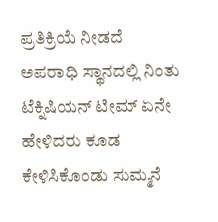ಪ್ರತಿಕ್ರಿಯೆ ನೀಡದೆ ಅಪರಾಧಿ ಸ್ಥಾನದಲ್ಲಿ ನಿಂತು ಟೆಕ್ನಿಷಿಯನ್ ಟೀಮ್ ಏನೇ ಹೇಳಿದರು ಕೂಡ ಕೇಳಿಸಿಕೊಂಡು ಸುಮ್ಮನೆ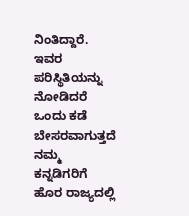ನಿಂತಿದ್ದಾರೆ. ಇವರ ಪರಿಸ್ಥಿತಿಯನ್ನು ನೋಡಿದರೆ ಒಂದು ಕಡೆ ಬೇಸರವಾಗುತ್ತದೆ ನಮ್ಮ ಕನ್ನಡಿಗರಿಗೆ ಹೊರ ರಾಜ್ಯದಲ್ಲಿ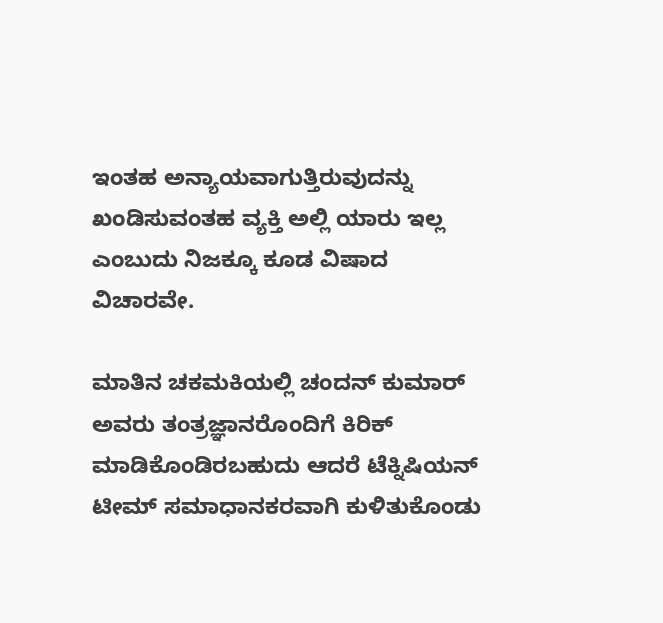ಇಂತಹ ಅನ್ಯಾಯವಾಗುತ್ತಿರುವುದನ್ನು ಖಂಡಿಸುವಂತಹ ವ್ಯಕ್ತಿ ಅಲ್ಲಿ ಯಾರು ಇಲ್ಲ ಎಂಬುದು ನಿಜಕ್ಕೂ ಕೂಡ ವಿಷಾದ ವಿಚಾರವೇ.

ಮಾತಿನ ಚಕಮಕಿಯಲ್ಲಿ ಚಂದನ್ ಕುಮಾರ್ ಅವರು ತಂತ್ರಜ್ಞಾನರೊಂದಿಗೆ ಕಿರಿಕ್ ಮಾಡಿಕೊಂಡಿರಬಹುದು ಆದರೆ ಟೆಕ್ನಿಷಿಯನ್ ಟೀಮ್ ಸಮಾಧಾನಕರವಾಗಿ ಕುಳಿತುಕೊಂಡು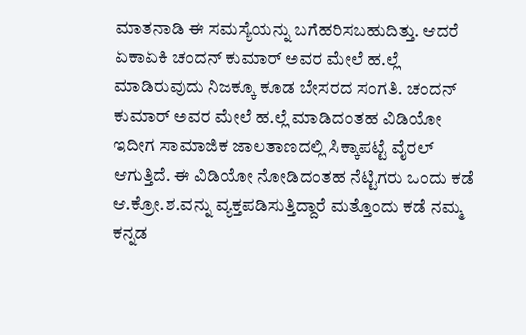ಮಾತನಾಡಿ ಈ ಸಮಸ್ಯೆಯನ್ನು ಬಗೆಹರಿಸಬಹುದಿತ್ತು. ಆದರೆ ಏಕಾಏಕಿ ಚಂದನ್ ಕುಮಾರ್ ಅವರ ಮೇಲೆ ಹ.ಲ್ಲೆ ಮಾಡಿರುವುದು ನಿಜಕ್ಕೂ ಕೂಡ ಬೇಸರದ ಸಂಗತಿ. ಚಂದನ್ ಕುಮಾರ್ ಅವರ ಮೇಲೆ ಹ.ಲ್ಲೆ ಮಾಡಿದಂತಹ ವಿಡಿಯೋ ಇದೀಗ ಸಾಮಾಜಿಕ ಜಾಲತಾಣದಲ್ಲಿ ಸಿಕ್ಕಾಪಟ್ಟೆ ವೈರಲ್ ಆಗುತ್ತಿದೆ. ಈ ವಿಡಿಯೋ ನೋಡಿದಂತಹ ನೆಟ್ಟಿಗರು ಒಂದು ಕಡೆ ಆ.ಕ್ರೋ.ಶ.ವನ್ನು ವ್ಯಕ್ತಪಡಿಸುತ್ತಿದ್ದಾರೆ ಮತ್ತೊಂದು ಕಡೆ ನಮ್ಮ ಕನ್ನಡ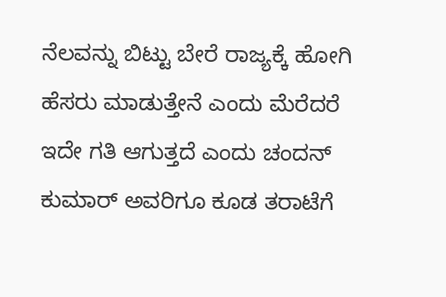ನೆಲವನ್ನು ಬಿಟ್ಟು ಬೇರೆ ರಾಜ್ಯಕ್ಕೆ ಹೋಗಿ ಹೆಸರು ಮಾಡುತ್ತೇನೆ ಎಂದು ಮೆರೆದರೆ ಇದೇ ಗತಿ ಆಗುತ್ತದೆ ಎಂದು ಚಂದನ್ ಕುಮಾರ್ ಅವರಿಗೂ ಕೂಡ ತರಾಟೆಗೆ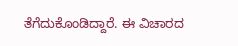ತೆಗೆದುಕೊಂಡಿದ್ದಾರೆ. ಈ ವಿಚಾರದ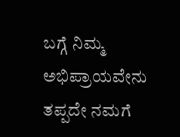ಬಗ್ಗೆ ನಿಮ್ಮ ಅಭಿಪ್ರಾಯವೇನು ತಪ್ಪದೇ ನಮಗೆ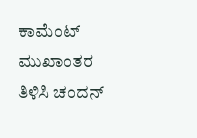ಕಾಮೆಂಟ್ ಮುಖಾಂತರ ತಿಳಿಸಿ ಚಂದನ್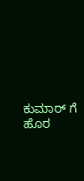ಕುಮಾರ್ ಗೆ ಹೊರ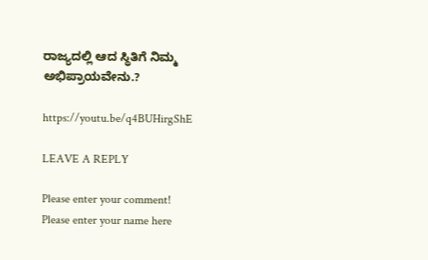ರಾಜ್ಯದಲ್ಲಿ ಆದ ಸ್ಥಿತಿಗೆ ನಿಮ್ಮ ಅಭಿಪ್ರಾಯವೇನು.?

https://youtu.be/q4BUHirgShE

LEAVE A REPLY

Please enter your comment!
Please enter your name here